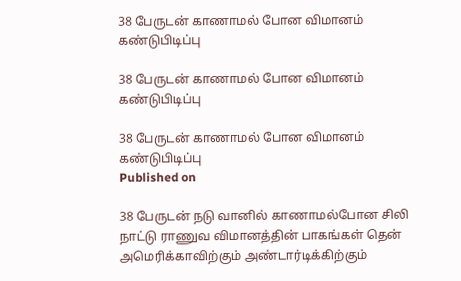38 பேருடன் காணாமல் போன விமானம் கண்டுபிடிப்பு

38 பேருடன் காணாமல் போன விமானம் கண்டுபிடிப்பு

38 பேருடன் காணாமல் போன விமானம் கண்டுபிடிப்பு
Published on

38 பேருடன் நடு வானில் காணாமல்போன சிலி நாட்டு ராணுவ விமானத்தின் பாகங்கள் தென் அமெரிக்காவிற்கும் அண்டார்டிக்கிற்கும்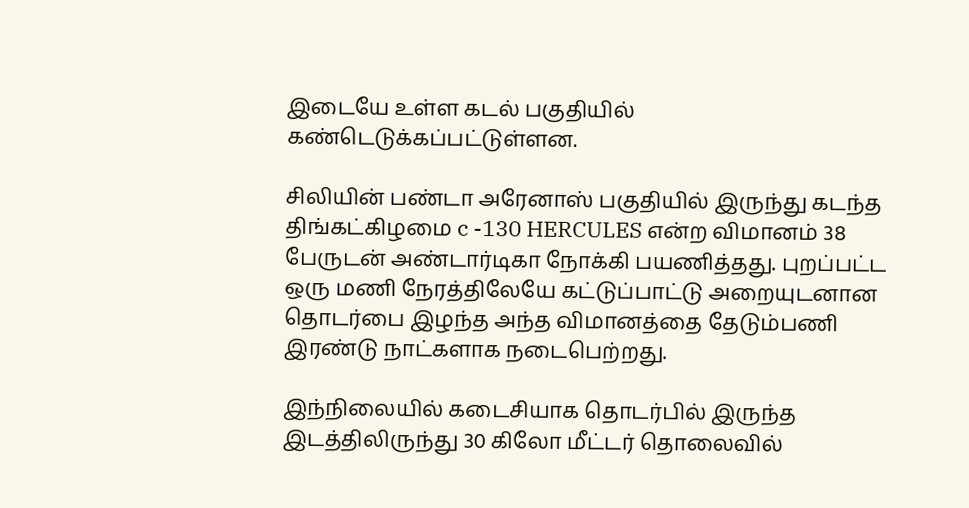இடையே உள்ள கடல் பகுதியில் கண்டெடுக்கப்பட்டுள்ளன.

சிலியின் பண்டா அரேனாஸ் பகுதியில் இருந்து கடந்த திங்கட்கிழமை c -130 HERCULES என்ற விமானம் 38 பேருடன் அண்டார்டிகா நோக்கி பயணித்தது. புறப்பட்ட ஒரு மணி நேரத்திலேயே கட்டுப்பாட்டு அறையுடனான தொடர்பை இழந்த அந்த விமானத்தை தேடும்பணி இரண்டு நாட்களாக நடைபெற்றது.

இந்நிலையில் கடைசியாக தொடர்பில் இருந்த இடத்திலிருந்து 30 கிலோ மீட்டர் தொலைவில்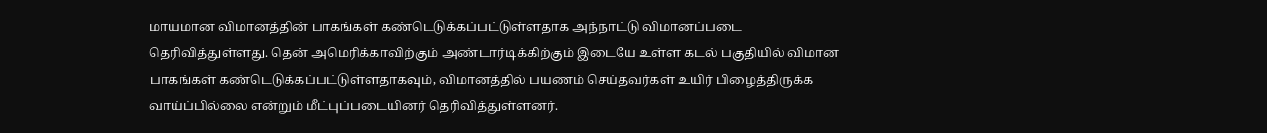மாயமான விமானத்தின் பாகங்கள் கண்டெடுக்கப்பட்டுள்ளதாக அந்நாட்டு விமானப்படை தெரிவித்துள்ளது. தென் அமெரிக்காவிற்கும் அண்டார்டிக்கிற்கும் இடையே உள்ள கடல் பகுதியில் விமான பாகங்கள் கண்டெடுக்கப்பட்டுள்ளதாகவும், விமானத்தில் பயணம் செய்தவர்கள் உயிர் பிழைத்திருக்க வாய்ப்பில்லை என்றும் மீட்புப்படையினர் தெரிவித்துள்ளனர்.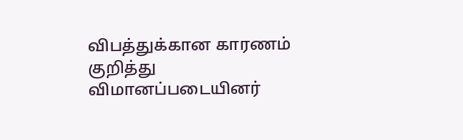விபத்துக்கான காரணம் குறித்து விமானப்படையினர்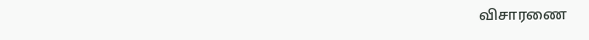விசாரணை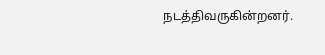நடத்திவருகின்றனர்.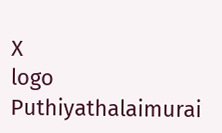X
logo
Puthiyathalaimurai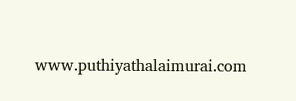www.puthiyathalaimurai.com